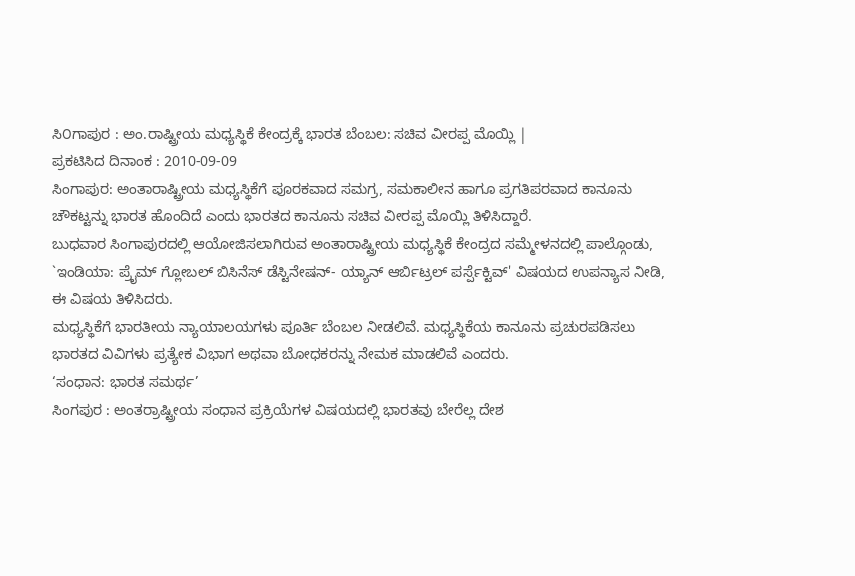ಸಿ೦ಗಾಪುರ : ಅಂ.ರಾಷ್ಟ್ರೀಯ ಮಧ್ಯಸ್ಥಿಕೆ ಕೇಂದ್ರಕ್ಕೆ ಭಾರತ ಬೆಂಬಲ: ಸಚಿವ ವೀರಪ್ಪ ಮೊಯ್ಲಿ |
ಪ್ರಕಟಿಸಿದ ದಿನಾಂಕ : 2010-09-09
ಸಿಂಗಾಪುರ: ಅಂತಾರಾಷ್ಟ್ರೀಯ ಮಧ್ಯಸ್ಥಿಕೆಗೆ ಪೂರಕವಾದ ಸಮಗ್ರ, ಸಮಕಾಲೀನ ಹಾಗೂ ಪ್ರಗತಿಪರವಾದ ಕಾನೂನು ಚೌಕಟ್ಟನ್ನು ಭಾರತ ಹೊಂದಿದೆ ಎಂದು ಭಾರತದ ಕಾನೂನು ಸಚಿವ ವೀರಪ್ಪ ಮೊಯ್ಲಿ ತಿಳಿಸಿದ್ದಾರೆ.
ಬುಧವಾರ ಸಿಂಗಾಪುರದಲ್ಲಿ ಆಯೋಜಿಸಲಾಗಿರುವ ಅಂತಾರಾಷ್ಟ್ರೀಯ ಮಧ್ಯಸ್ಥಿಕೆ ಕೇಂದ್ರದ ಸಮ್ಮೇಳನದಲ್ಲಿ ಪಾಲ್ಗೊಂಡು, `ಇಂಡಿಯಾ: ಪ್ರೈಮ್ ಗ್ಲೋಬಲ್ ಬಿಸಿನೆಸ್ ಡೆಸ್ಟಿನೇಷನ್- ಯ್ಯಾನ್ ಆರ್ಬಿಟ್ರಲ್ ಪರ್ಸ್ಪೆಕ್ಟಿವ್' ವಿಷಯದ ಉಪನ್ಯಾಸ ನೀಡಿ, ಈ ವಿಷಯ ತಿಳಿಸಿದರು.
ಮಧ್ಯಸ್ಥಿಕೆಗೆ ಭಾರತೀಯ ನ್ಯಾಯಾಲಯಗಳು ಪೂರ್ತಿ ಬೆಂಬಲ ನೀಡಲಿವೆ. ಮಧ್ಯಸ್ಥಿಕೆಯ ಕಾನೂನು ಪ್ರಚುರಪಡಿಸಲು ಭಾರತದ ವಿವಿಗಳು ಪ್ರತ್ಯೇಕ ವಿಭಾಗ ಅಥವಾ ಬೋಧಕರನ್ನು ನೇಮಕ ಮಾಡಲಿವೆ ಎಂದರು.
‘ಸಂಧಾನ: ಭಾರತ ಸಮರ್ಥ’
ಸಿಂಗಪುರ : ಅಂತರ್ರಾಷ್ಟ್ರೀಯ ಸಂಧಾನ ಪ್ರಕ್ರಿಯೆಗಳ ವಿಷಯದಲ್ಲಿ ಭಾರತವು ಬೇರೆಲ್ಲ ದೇಶ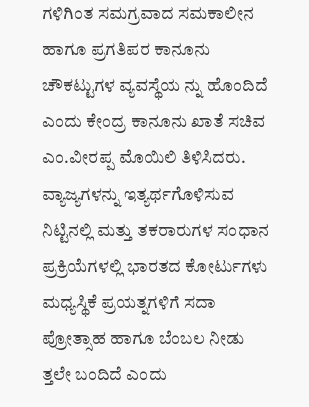ಗಳಿಗಿಂತ ಸಮಗ್ರವಾದ ಸಮಕಾಲೀನ ಹಾಗೂ ಪ್ರಗತಿಪರ ಕಾನೂನು ಚೌಕಟ್ಟುಗಳ ವ್ಯವಸ್ಥೆಯ ನ್ನು ಹೊಂದಿದೆ ಎಂದು ಕೇಂದ್ರ ಕಾನೂನು ಖಾತೆ ಸಚಿವ ಎಂ.ವೀರಪ್ಪ ಮೊಯಿಲಿ ತಿಳಿಸಿದರು.
ವ್ಯಾಜ್ಯಗಳನ್ನು ಇತ್ಯರ್ಥಗೊಳಿಸುವ ನಿಟ್ಟಿನಲ್ಲಿ ಮತ್ತು ತಕರಾರುಗಳ ಸಂಧಾನ ಪ್ರಕ್ರಿಯೆಗಳಲ್ಲಿ ಭಾರತದ ಕೋರ್ಟುಗಳು ಮಧ್ಯಸ್ಥಿಕೆ ಪ್ರಯತ್ನಗಳಿಗೆ ಸದಾ ಪ್ರೋತ್ಸಾಹ ಹಾಗೂ ಬೆಂಬಲ ನೀಡು ತ್ತಲೇ ಬಂದಿದೆ ಎಂದು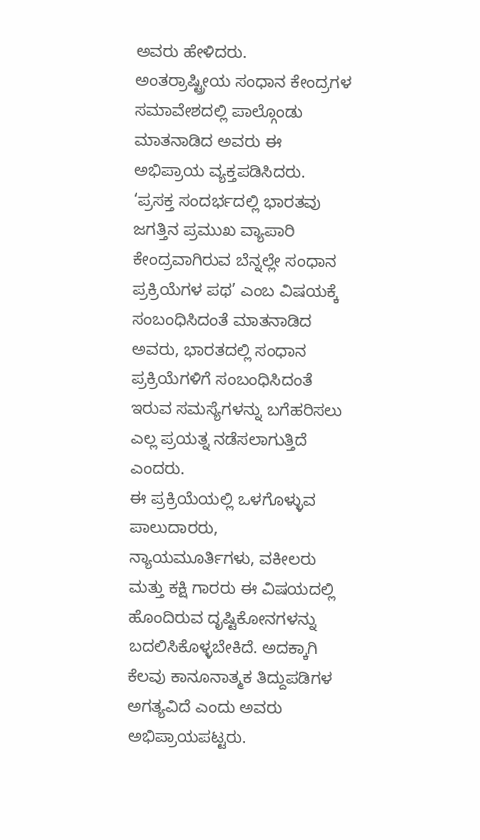ಅವರು ಹೇಳಿದರು.
ಅಂತರ್ರಾಷ್ಟ್ರೀಯ ಸಂಧಾನ ಕೇಂದ್ರಗಳ ಸಮಾವೇಶದಲ್ಲಿ ಪಾಲ್ಗೊಂಡು ಮಾತನಾಡಿದ ಅವರು ಈ ಅಭಿಪ್ರಾಯ ವ್ಯಕ್ತಪಡಿಸಿದರು.
‘ಪ್ರಸಕ್ತ ಸಂದರ್ಭದಲ್ಲಿ ಭಾರತವು ಜಗತ್ತಿನ ಪ್ರಮುಖ ವ್ಯಾಪಾರಿ ಕೇಂದ್ರವಾಗಿರುವ ಬೆನ್ನಲ್ಲೇ ಸಂಧಾನ ಪ್ರಕ್ರಿಯೆಗಳ ಪಥ’ ಎಂಬ ವಿಷಯಕ್ಕೆ ಸಂಬಂಧಿಸಿದಂತೆ ಮಾತನಾಡಿದ ಅವರು, ಭಾರತದಲ್ಲಿ ಸಂಧಾನ ಪ್ರಕ್ರಿಯೆಗಳಿಗೆ ಸಂಬಂಧಿಸಿದಂತೆ ಇರುವ ಸಮಸ್ಯೆಗಳನ್ನು ಬಗೆಹರಿಸಲು ಎಲ್ಲ ಪ್ರಯತ್ನ ನಡೆಸಲಾಗುತ್ತಿದೆ ಎಂದರು.
ಈ ಪ್ರಕ್ರಿಯೆಯಲ್ಲಿ ಒಳಗೊಳ್ಳುವ ಪಾಲುದಾರರು, ನ್ಯಾಯಮೂರ್ತಿಗಳು, ವಕೀಲರು ಮತ್ತು ಕಕ್ಷಿ ಗಾರರು ಈ ವಿಷಯದಲ್ಲಿ ಹೊಂದಿರುವ ದೃಷ್ಟಿಕೋನಗಳನ್ನು ಬದಲಿಸಿಕೊಳ್ಳಬೇಕಿದೆ. ಅದಕ್ಕಾಗಿ ಕೆಲವು ಕಾನೂನಾತ್ಮಕ ತಿದ್ದುಪಡಿಗಳ ಅಗತ್ಯವಿದೆ ಎಂದು ಅವರು ಅಭಿಪ್ರಾಯಪಟ್ಟರು.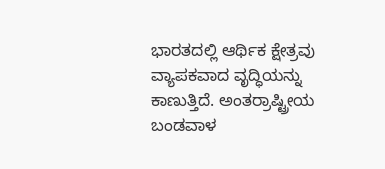ಭಾರತದಲ್ಲಿ ಆರ್ಥಿಕ ಕ್ಷೇತ್ರವು ವ್ಯಾಪಕವಾದ ವೃದ್ಧಿಯನ್ನು ಕಾಣುತ್ತಿದೆ. ಅಂತರ್ರಾಷ್ಟ್ರೀಯ ಬಂಡವಾಳ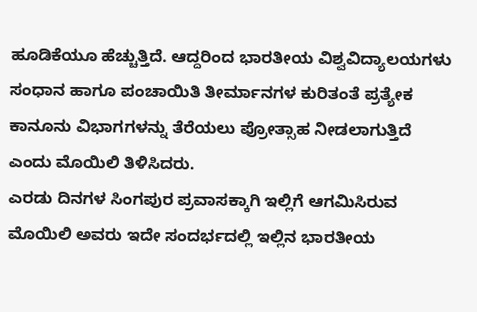ಹೂಡಿಕೆಯೂ ಹೆಚ್ಚುತ್ತಿದೆ. ಆದ್ದರಿಂದ ಭಾರತೀಯ ವಿಶ್ವವಿದ್ಯಾಲಯಗಳು ಸಂಧಾನ ಹಾಗೂ ಪಂಚಾಯಿತಿ ತೀರ್ಮಾನಗಳ ಕುರಿತಂತೆ ಪ್ರತ್ಯೇಕ ಕಾನೂನು ವಿಭಾಗಗಳನ್ನು ತೆರೆಯಲು ಪ್ರೋತ್ಸಾಹ ನೀಡಲಾಗುತ್ತಿದೆ ಎಂದು ಮೊಯಿಲಿ ತಿಳಿಸಿದರು.
ಎರಡು ದಿನಗಳ ಸಿಂಗಪುರ ಪ್ರವಾಸಕ್ಕಾಗಿ ಇಲ್ಲಿಗೆ ಆಗಮಿಸಿರುವ ಮೊಯಿಲಿ ಅವರು ಇದೇ ಸಂದರ್ಭದಲ್ಲಿ ಇಲ್ಲಿನ ಭಾರತೀಯ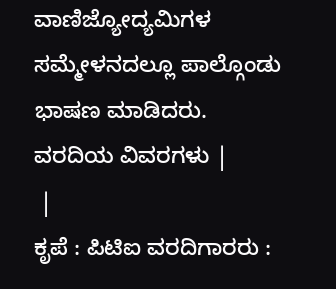ವಾಣಿಜ್ಯೋದ್ಯಮಿಗಳ ಸಮ್ಮೇಳನದಲ್ಲೂ ಪಾಲ್ಗೊಂಡು ಭಾಷಣ ಮಾಡಿದರು.
ವರದಿಯ ವಿವರಗಳು |
 |
ಕೃಪೆ : ಪಿಟಿಐ ವರದಿಗಾರರು :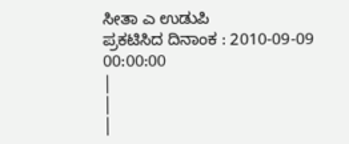ಸೀತಾ ಎ ಉಡುಪಿ
ಪ್ರಕಟಿಸಿದ ದಿನಾಂಕ : 2010-09-09 00:00:00
|
|
|